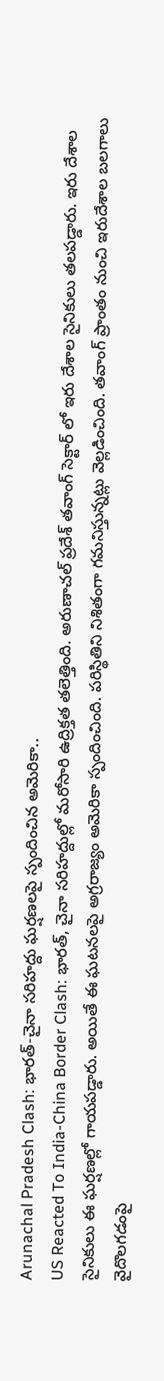Arunachal Pradesh Clash: భారత్-చైనా సరిహద్దు ఘర్షణలపై స్పందించిన అమెరికా..
US Reacted To India-China Border Clash: భారత్, చైనా సరిహద్దుల్లో మరోసారి ఉద్రిక్తత తలెత్తింది. అరుణాచల్ ప్రదేశ్ తవాంగ్ సెక్టార్ లో ఇరు దేశాల సైనికులు తలపడ్డారు. ఇరు దేశాల సైనికులు ఈ ఘర్షణల్లో గాయపడ్డారు. అయితే ఈ ఘటనలపై అగ్రరాజ్యం అమెరికా స్పందించింది. పరిస్థితిని నిశితంగా గమనిస్తున్నట్లు వెల్లడించింది. తవాంగ్ ప్రాంతం నుంచి ఇరుదేశాల బలగాలు వైదొలగడంపై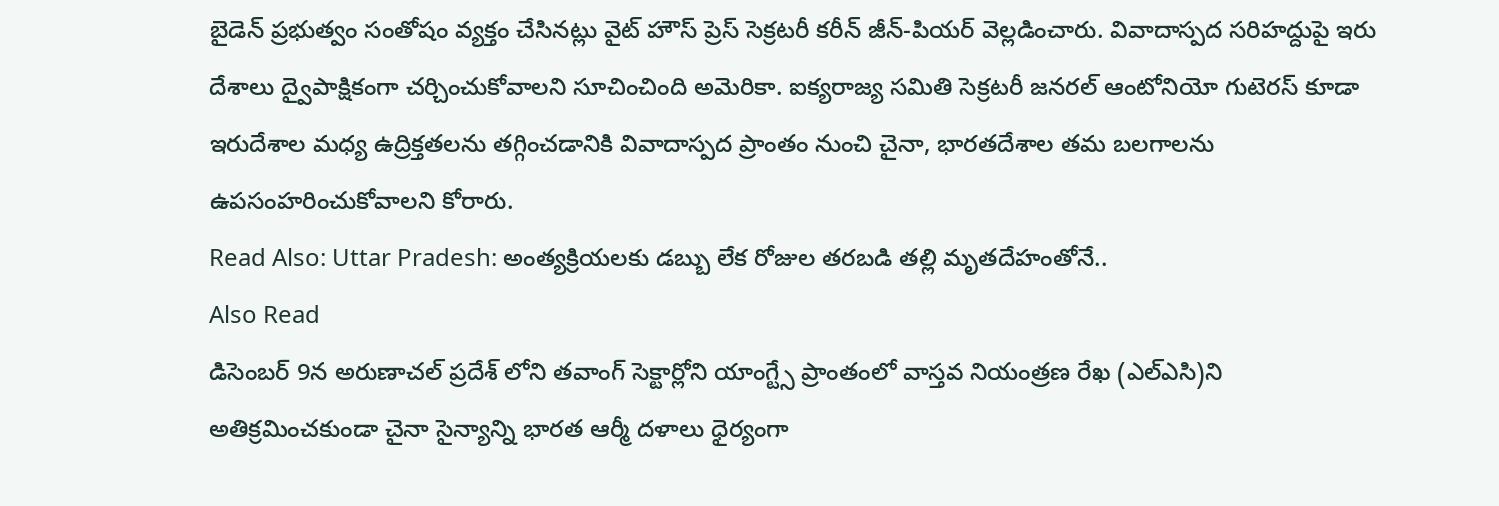బైడెన్ ప్రభుత్వం సంతోషం వ్యక్తం చేసినట్లు వైట్ హౌస్ ప్రెస్ సెక్రటరీ కరీన్ జీన్-పియర్ వెల్లడించారు. వివాదాస్పద సరిహద్దుపై ఇరు దేశాలు ద్వైపాక్షికంగా చర్చించుకోవాలని సూచించింది అమెరికా. ఐక్యరాజ్య సమితి సెక్రటరీ జనరల్ ఆంటోనియో గుటెరస్ కూడా ఇరుదేశాల మధ్య ఉద్రిక్తతలను తగ్గించడానికి వివాదాస్పద ప్రాంతం నుంచి చైనా, భారతదేశాల తమ బలగాలను ఉపసంహరించుకోవాలని కోరారు.
Read Also: Uttar Pradesh: అంత్యక్రియలకు డబ్బు లేక రోజుల తరబడి తల్లి మృతదేహంతోనే..
Also Read
డిసెంబర్ 9న అరుణాచల్ ప్రదేశ్ లోని తవాంగ్ సెక్టార్లోని యాంగ్ట్సే ప్రాంతంలో వాస్తవ నియంత్రణ రేఖ (ఎల్ఎసి)ని అతిక్రమించకుండా చైనా సైన్యాన్ని భారత ఆర్మీ దళాలు ధైర్యంగా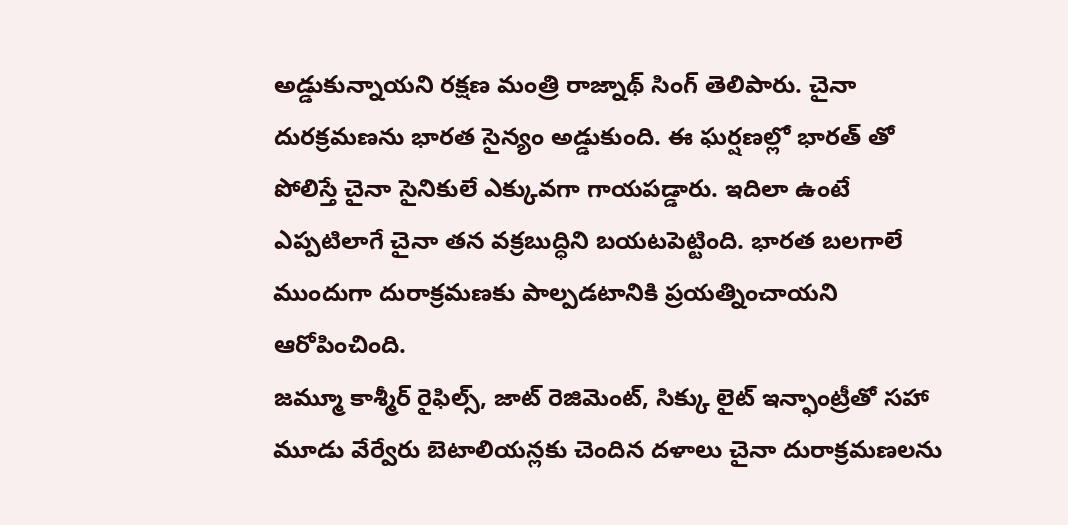అడ్డుకున్నాయని రక్షణ మంత్రి రాజ్నాథ్ సింగ్ తెలిపారు. చైనా దురక్రమణను భారత సైన్యం అడ్డుకుంది. ఈ ఘర్షణల్లో భారత్ తో పోలిస్తే చైనా సైనికులే ఎక్కువగా గాయపడ్డారు. ఇదిలా ఉంటే ఎప్పటిలాగే చైనా తన వక్రబుద్ధిని బయటపెట్టింది. భారత బలగాలే ముందుగా దురాక్రమణకు పాల్పడటానికి ప్రయత్నించాయని ఆరోపించింది.
జమ్మూ కాశ్మీర్ రైఫిల్స్, జాట్ రెజిమెంట్, సిక్కు లైట్ ఇన్ఫాంట్రీతో సహా మూడు వేర్వేరు బెటాలియన్లకు చెందిన దళాలు చైనా దురాక్రమణలను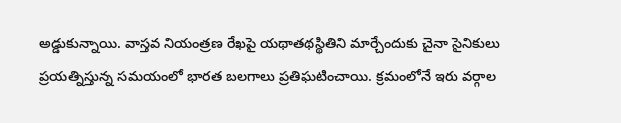అడ్డుకున్నాయి. వాస్తవ నియంత్రణ రేఖపై యథాతథస్థితిని మార్చేందుకు చైనా సైనికులు ప్రయత్నిస్తున్న సమయంలో భారత బలగాలు ప్రతిఘటించాయి. క్రమంలోనే ఇరు వర్గాల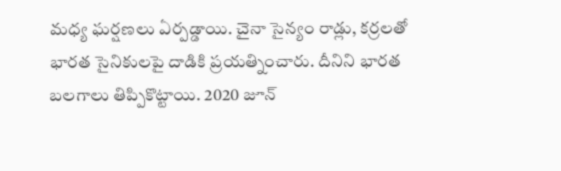మధ్య ఘర్షణలు ఏర్పడ్డాయి. చైనా సైన్యం రాడ్లు, కర్రలతో భారత సైనికులపై దాడికి ప్రయత్నించారు. దీనిని భారత బలగాలు తిప్పికొట్టాయి. 2020 జూన్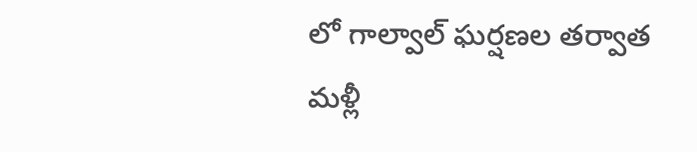లో గాల్వాల్ ఘర్షణల తర్వాత మళ్లీ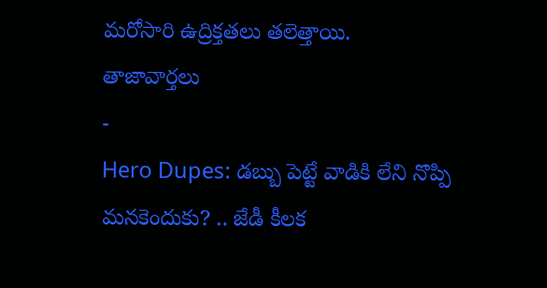మరోసారి ఉద్రిక్తతలు తలెత్తాయి.
తాజావార్తలు
-
Hero Dupes: డబ్బు పెట్టే వాడికి లేని నొప్పి మనకెందుకు? .. జేడీ కీలక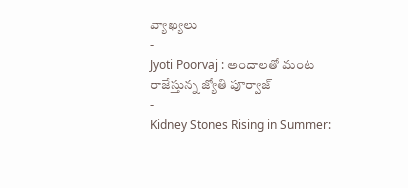వ్యాఖ్యలు
-
Jyoti Poorvaj : అందాలతో మంట రాజేస్తున్న జ్యోతి పూర్వాజ్
-
Kidney Stones Rising in Summer: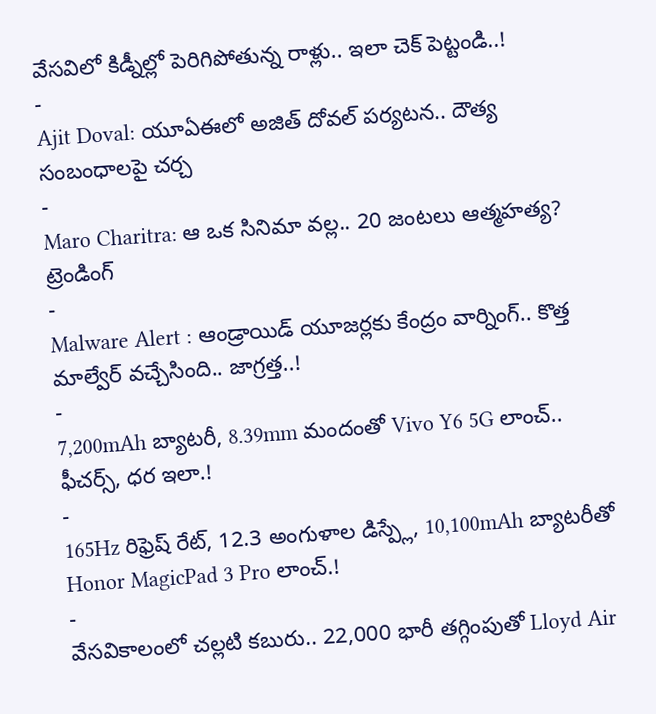వేసవిలో కిడ్నీల్లో పెరిగిపోతున్న రాళ్లు.. ఇలా చెక్ పెట్టండి..!
-
Ajit Doval: యూఏఈలో అజిత్ దోవల్ పర్యటన.. దౌత్య సంబంధాలపై చర్చ
-
Maro Charitra: ఆ ఒక సినిమా వల్ల.. 20 జంటలు ఆత్మహత్య?
ట్రెండింగ్
-
Malware Alert : ఆండ్రాయిడ్ యూజర్లకు కేంద్రం వార్నింగ్.. కొత్త మాల్వేర్ వచ్చేసింది.. జాగ్రత్త..!
-
7,200mAh బ్యాటరీ, 8.39mm మందంతో Vivo Y6 5G లాంచ్.. ఫీచర్స్, ధర ఇలా.!
-
165Hz రిఫ్రెష్ రేట్, 12.3 అంగుళాల డిస్ప్లే, 10,100mAh బ్యాటరీతో Honor MagicPad 3 Pro లాంచ్.!
-
వేసవికాలంలో చల్లటి కబురు.. 22,000 భారీ తగ్గింపుతో Lloyd Air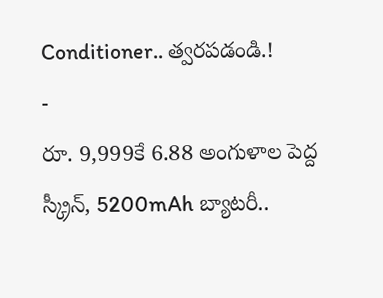Conditioner.. త్వరపడండి.!
-
రూ. 9,999కే 6.88 అంగుళాల పెద్ద స్క్రీన్, 5200mAh బ్యాటరీ..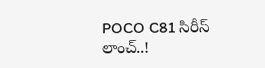POCO C81 సిరీస్ లాంచ్..!